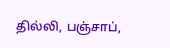தில்லி, பஞ்சாப்,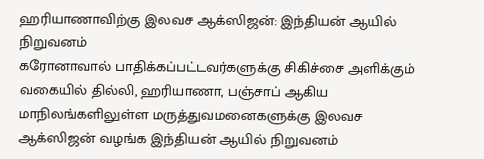ஹரியாணாவிற்கு இலவச ஆக்ஸிஜன்: இந்தியன் ஆயில் நிறுவனம்
கரோனாவால் பாதிக்கப்பட்டவர்களுக்கு சிகிச்சை அளிக்கும் வகையில் தில்லி, ஹரியாணா, பஞ்சாப் ஆகிய மாநிலங்களிலுள்ள மருத்துவமனைகளுக்கு இலவச ஆக்ஸிஜன் வழங்க இந்தியன் ஆயில் நிறுவனம்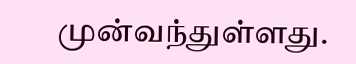முன்வந்துள்ளது.